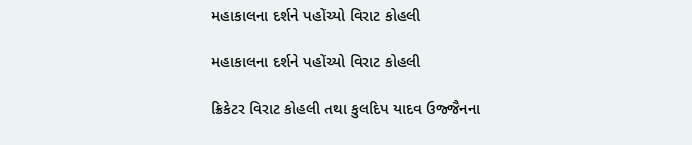મહાકાલના દર્શને પહોંચ્યો વિરાટ કોહલી

મહાકાલના દર્શને પહોંચ્યો વિરાટ કોહલી

ક્રિકેટર વિરાટ કોહલી તથા કુલદિપ યાદવ ઉજ્જૈનના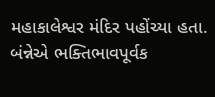મહાકાલેશ્વર મંદિર પહોંચ્યા હતા. બંન્નેએ ભક્તિભાવપૂર્વક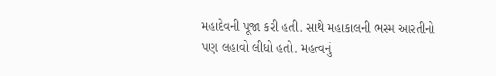મહાદેવની પૂજા કરી હતી. સાથે મહાકાલની ભસ્મ આરતીનો પણ લહાવો લીધો હતો. મહત્વનું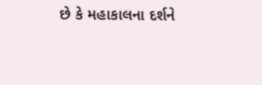છે કે મહાકાલના દર્શને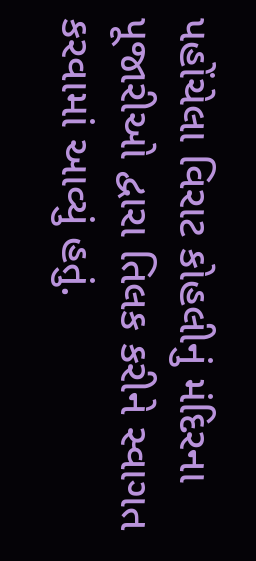પહોંચેલા વિરાટ કોહલીનું મંદિરના પૂજારીઓ દ્વારા તિલક કરીને સ્વાગત કરવામાં આવ્યું હતું.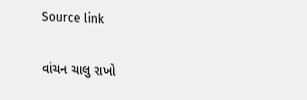Source link

વાંચન ચાલુ રાખો